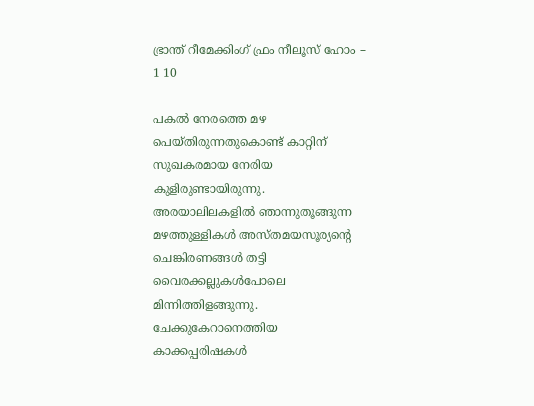ഭ്രാന്ത് റീമേക്കിംഗ് ഫ്രം നീലൂസ് ഹോം – 1 10

പകല്‍ നേരത്തെ മഴ പെയ്തിരുന്നതുകൊണ്ട് കാറ്റിന് സുഖകരമായ നേരിയ കുളിരുണ്ടായിരുന്നു. അരയാലിലകളില്‍ ഞാന്നുതൂങ്ങുന്ന മഴത്തുള്ളികള്‍ അസ്തമയസൂര്യന്റെ ചെങ്കിരണങ്ങള്‍ തട്ടി വൈരക്കല്ലുകള്‍പോലെ മിന്നിത്തിളങ്ങുന്നു. ചേക്കുകേറാനെത്തിയ കാക്കപ്പരിഷകള്‍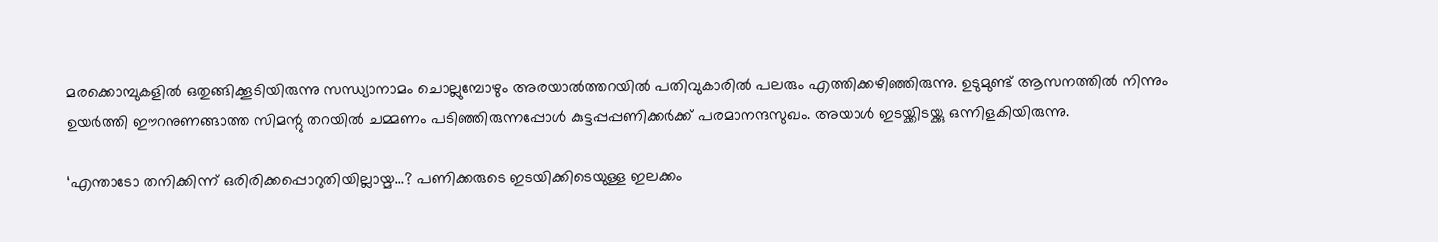മരക്കൊമ്പുകളില്‍ ഒതുങ്ങിക്കൂടിയിരുന്നു സന്ധ്യാനാമം ചൊല്ലുമ്പോഴും അരയാല്‍ത്തറയില്‍ പതിവുകാരില്‍ പലരും എത്തിക്കഴിഞ്ഞിരുന്നു. ഉടുമുണ്ട് ആസനത്തില്‍ നിന്നും ഉയര്‍ത്തി ഈറനുണങ്ങാത്ത സിമന്റു തറയില്‍ ചമ്മണം പടിഞ്ഞിരുന്നപ്പോള്‍ കുട്ടപ്പപ്പണിക്കര്‍ക്ക് പരമാനന്ദസുഖം. അയാള്‍ ഇടയ്ക്കിടയ്ക്കു ഒന്നിളകിയിരുന്നു.

‘എന്താടോ തനിക്കിന്ന് ഒരിരിക്കപ്പൊറുതിയില്ലായ്മ…? പണിക്കരുടെ ഇടയിക്കിടെയുള്ള ഇലക്കം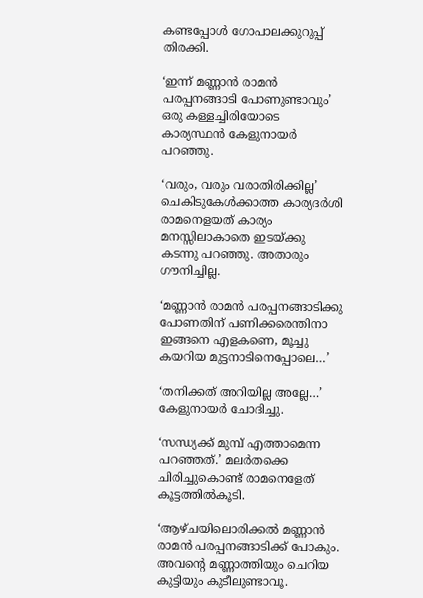കണ്ടപ്പോള്‍ ഗോപാലക്കുറുപ്പ് തിരക്കി.

‘ഇന്ന് മണ്ണാന്‍ രാമന്‍ പരപ്പനങ്ങാടി പോണുണ്ടാവും’ ഒരു കള്ളച്ചിരിയോടെ കാര്യസ്ഥന്‍ കേളുനായര്‍ പറഞ്ഞു.

‘വരും, വരും വരാതിരിക്കില്ല’ ചെകിടുകേള്‍ക്കാത്ത കാര്യദര്‍ശി രാമനെളയത് കാര്യം മനസ്സിലാകാതെ ഇടയ്ക്കു കടന്നു പറഞ്ഞു. അതാരും ഗൗനിച്ചില്ല.

‘മണ്ണാന്‍ രാമന്‍ പരപ്പനങ്ങാടിക്കു പോണതിന് പണിക്കരെന്തിനാ ഇങ്ങനെ എളകണെ, മൂച്ചു കയറിയ മുട്ടനാടിനെപ്പോലെ…’

‘തനിക്കത് അറിയില്ല അല്ലേ…’ കേളുനായര്‍ ചോദിച്ചു.

‘സന്ധ്യക്ക് മുമ്പ് എത്താമെന്ന പറഞ്ഞത്.’ മലര്‍തക്കെ ചിരിച്ചുകൊണ്ട് രാമനെളേത് കൂട്ടത്തില്‍കൂടി.

‘ആഴ്ചയിലൊരിക്കല്‍ മണ്ണാന്‍ രാമന്‍ പരപ്പനങ്ങാടിക്ക് പോകും. അവന്റെ മണ്ണാത്തിയും ചെറിയ കുട്ടിയും കുടീലുണ്ടാവൂ.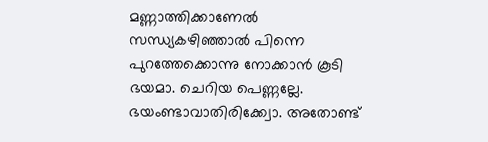മണ്ണാത്തിക്കാണേല്‍ സന്ധ്യകഴിഞ്ഞാല്‍ പിന്നെ പുറത്തേക്കൊന്നു നോക്കാന്‍ കൂടി ഭയമാ. ചെറിയ പെണ്ണല്ലേ. ഭയംണ്ടാവാതിരിക്ക്വോ. അതോണ്ട്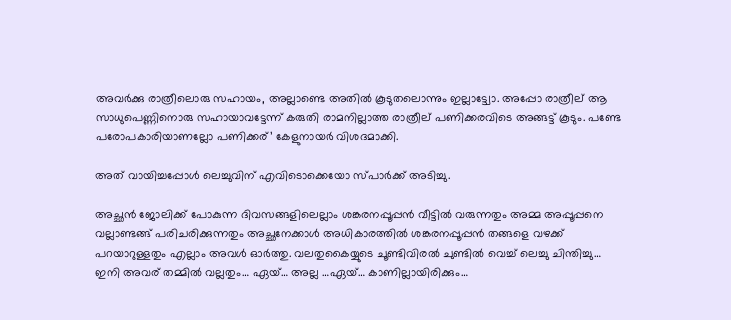അവര്‍ക്കു രാത്രീലൊരു സഹായം, അല്ലാണ്ടെ അതില്‍ കൂടുതലൊന്നും ഇല്ലാട്ട്വോ. അപ്പോ രാത്രീല് ആ സാധുപെണ്ണിനൊരു സഹായാവട്ടേന്ന് കരുതി രാമനില്ലാത്ത രാത്രീല് പണിക്കരവിടെ അങ്ങട്ട് കൂടും. പണ്ടേ പരോപകാരിയാണല്ലോ പണിക്കര്’ കേളുനായര്‍ വിശദമാക്കി.

അത് വായിച്ചപ്പോള്‍ ലെച്ചുവിന് എവിടൊക്കെയോ സ്പാര്‍ക്ക് അടിച്ചു.

അച്ഛന്‍ ജോലിക്ക് പോകുന്ന ദിവസങ്ങളിലെല്ലാം ശങ്കരനപ്പൂപ്പന്‍ വീട്ടില്‍ വരുന്നതും അമ്മ അപ്പൂപ്പനെ വല്ലാണ്ടങ്ങ് പരിചരിക്കുന്നതും അച്ഛനേക്കാള്‍ അധികാരത്തില്‍ ശങ്കരനപ്പൂപ്പന്‍ തങ്ങളെ വഴക്ക് പറയാറുള്ളതും എല്ലാം അവള്‍ ഓര്‍ത്തു. വലതുകൈയ്യുടെ ചൂണ്ടിവിരല്‍ ചുണ്ടില്‍ വെച്ച് ലെച്ചു ചിന്തിച്ചു… ഇനി അവര് തമ്മില്‍ വല്ലതും… ഏയ്… അല്ല …ഏയ്… കാണില്ലായിരിക്കും…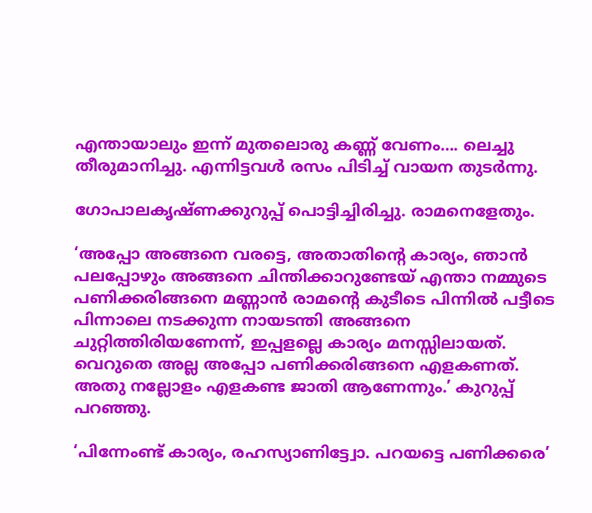എന്തായാലും ഇന്ന് മുതലൊരു കണ്ണ് വേണം…. ലെച്ചു തീരുമാനിച്ചു. എന്നിട്ടവള്‍ രസം പിടിച്ച് വായന തുടര്‍ന്നു.

ഗോപാലകൃഷ്ണക്കുറുപ്പ് പൊട്ടിച്ചിരിച്ചു. രാമനെളേതും.

‘അപ്പോ അങ്ങനെ വരട്ടെ, അതാതിന്റെ കാര്യം, ഞാന്‍ പലപ്പോഴും അങ്ങനെ ചിന്തിക്കാറുണ്ടേയ് എന്താ നമ്മുടെ പണിക്കരിങ്ങനെ മണ്ണാന്‍ രാമന്റെ കുടീടെ പിന്നില്‍ പട്ടീടെ പിന്നാലെ നടക്കുന്ന നായടന്തി അങ്ങനെ ചുറ്റിത്തിരിയണേന്ന്, ഇപ്പളല്ലെ കാര്യം മനസ്സിലായത്. വെറുതെ അല്ല അപ്പോ പണിക്കരിങ്ങനെ എളകണത്. അതു നല്ലോളം എളകണ്ട ജാതി ആണേന്നും.’ കുറുപ്പ് പറഞ്ഞു.

‘പിന്നേംണ്ട് കാര്യം, രഹസ്യാണിട്ട്വോ. പറയട്ടെ പണിക്കരെ’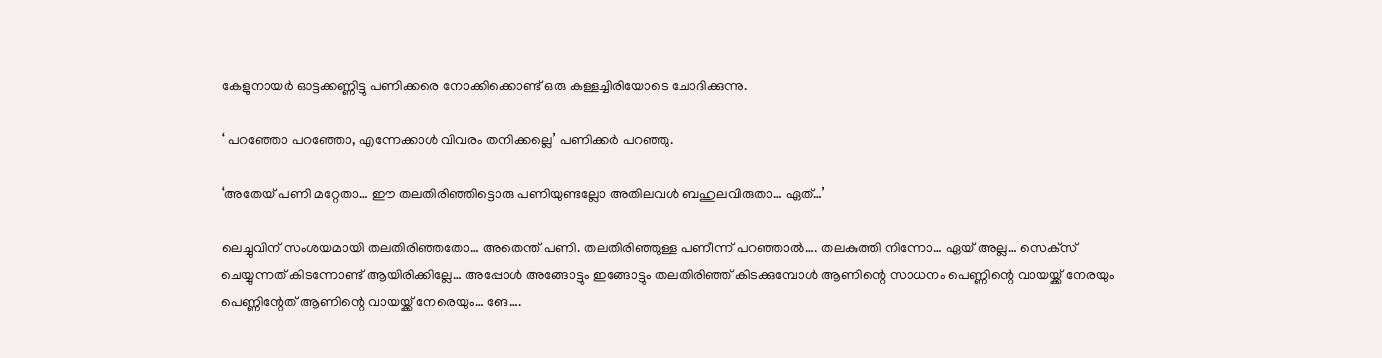കേളുനായര്‍ ഓട്ടക്കണ്ണിട്ടു പണിക്കരെ നോക്കിക്കൊണ്ട് ഒരു കള്ളച്ചിരിയോടെ ചോദിക്കുന്നു.

‘ പറഞ്ഞോ പറഞ്ഞോ, എന്നേക്കാള്‍ വിവരം തനിക്കല്ലെ’ പണിക്കര്‍ പറഞ്ഞു.

‘അതേയ് പണി മറ്റേതാ… ഈ തലതിരിഞ്ഞിട്ടൊരു പണിയുണ്ടല്ലോ അതിലവള്‍ ബഹുലവിരുതാ… ഏത്…’

ലെച്ചുവിന് സംശയമായി തലതിരിഞ്ഞതോ… അതെന്ത് പണി. തലതിരിഞ്ഞുള്ള പണീന്ന് പറഞ്ഞാല്‍…. തലകുത്തി നിന്നോ… ഏയ് അല്ല… സെക്‌സ് ചെയ്യുന്നത് കിടന്നോണ്ട് ആയിരിക്കില്ലേ… അപ്പോള്‍ അങ്ങോട്ടും ഇങ്ങോട്ടും തലതിരിഞ്ഞ് കിടക്കുമ്പോള്‍ ആണിന്റെ സാധനം പെണ്ണിന്റെ വായയ്ക്ക് നേരയും പെണ്ണിന്റേത് ആണിന്റെ വായയ്ക്ക് നേരെയും… ങേ….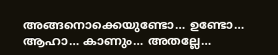അങ്ങനൊക്കെയുണ്ടോ… ഉണ്ടോ… ആഹാ… കാണും… അതല്ലേ…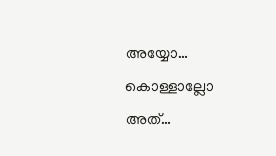അയ്യോ… കൊള്ളാല്ലോ അത്…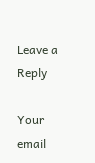Leave a Reply

Your email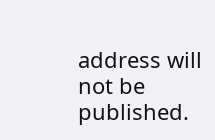address will not be published.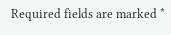Required fields are marked *